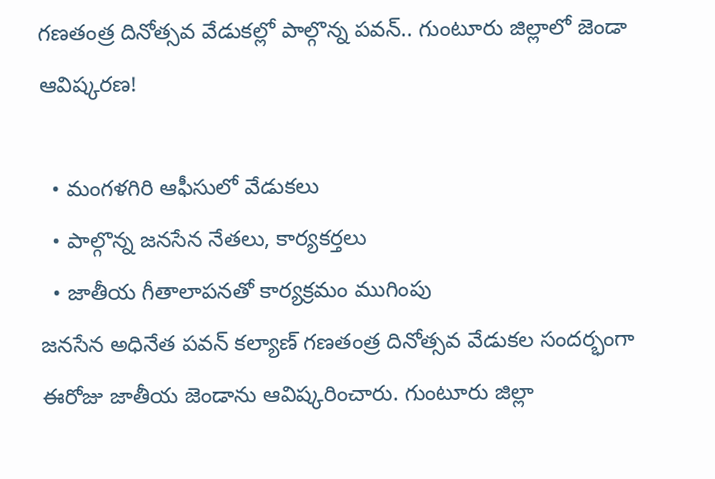గణతంత్ర దినోత్సవ వేడుకల్లో పాల్గొన్న పవన్.. గుంటూరు జిల్లాలో జెండా ఆవిష్కరణ!

  • మంగళగిరి ఆఫీసులో వేడుకలు
  • పాల్గొన్న జనసేన నేతలు, కార్యకర్తలు
  • జాతీయ గీతాలాపనతో కార్యక్రమం ముగింపు
జనసేన అధినేత పవన్ కల్యాణ్ గణతంత్ర దినోత్సవ వేడుకల సందర్భంగా ఈరోజు జాతీయ జెండాను ఆవిష్కరించారు. గుంటూరు జిల్లా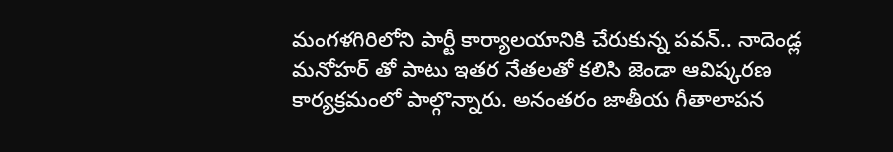మంగళగిరిలోని పార్టీ కార్యాలయానికి చేరుకున్న పవన్.. నాదెండ్ల మనోహర్ తో పాటు ఇతర నేతలతో కలిసి జెండా ఆవిష్కరణ కార్యక్రమంలో పాల్గొన్నారు. అనంతరం జాతీయ గీతాలాపన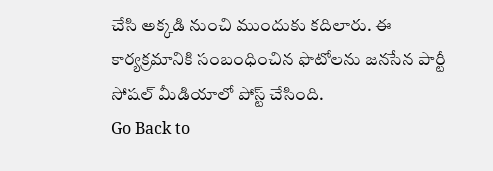చేసి అక్కడి నుంచి ముందుకు కదిలారు. ఈ కార్యక్రమానికి సంబంధించిన ఫొటోలను జనసేన పార్టీ సోషల్ మీడియాలో పోస్ట్ చేసింది.
Go Back to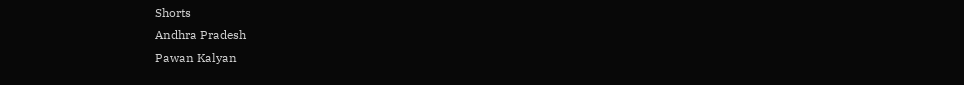Shorts
Andhra Pradesh
Pawan Kalyan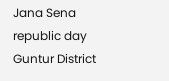Jana Sena
republic day
Guntur District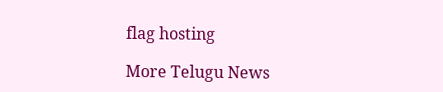flag hosting

More Telugu News